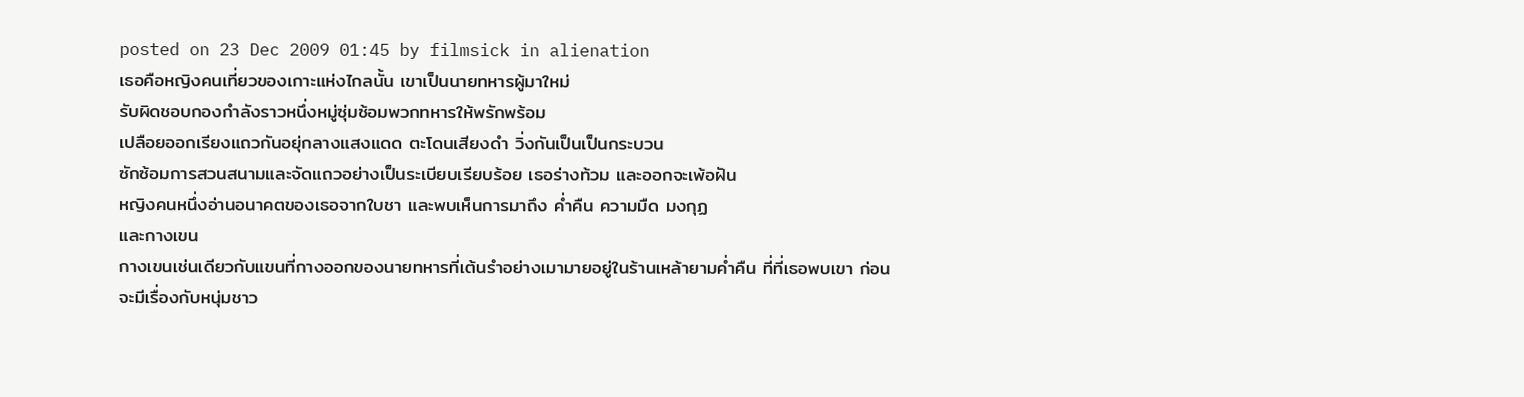posted on 23 Dec 2009 01:45 by filmsick in alienation
เธอคือหญิงคนเที่ยวของเกาะแห่งไกลนั้น เขาเป็นนายทหารผู้มาใหม่
รับผิดชอบกองกำลังราวหนึ่งหมู่ซุ่มซ้อมพวกทหารให้พรักพร้อม
เปลือยออกเรียงแถวกันอยุ่กลางแสงแดด ตะโดนเสียงดำ วิ่งกันเป็นเป็นกระบวน
ซักซ้อมการสวนสนามและจัดแถวอย่างเป็นระเบียบเรียบร้อย เธอร่างท้วม และออกจะเพ้อฝัน
หญิงคนหนึ่งอ่านอนาคตของเธอจากใบชา และพบเห็นการมาถึง ค่ำคืน ความมืด มงกุฏ
และกางเขน
กางเขนเช่นเดียวกับแขนที่กางออกของนายทหารที่เต้นรำอย่างเมามายอยู่ในร้านเหล้ายามค่ำคืน ที่ที่เธอพบเขา ก่อนจะมีเรื่องกับหนุ่มชาว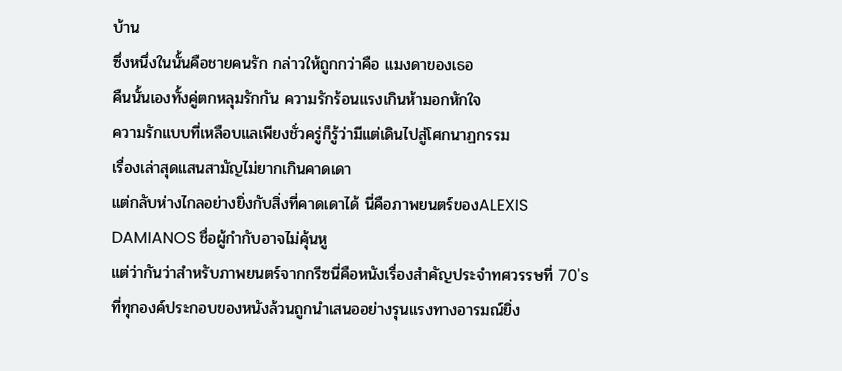บ้าน
ซึ่งหนึ่งในนั้นคือชายคนรัก กล่าวให้ถูกกว่าคือ แมงดาของเธอ
คืนนั้นเองทั้งคู่ตกหลุมรักกัน ความรักร้อนแรงเกินห้ามอกหักใจ
ความรักแบบที่เหลือบแลเพียงชั่วครู่ก็รู้ว่ามีแต่เดินไปสู่โศกนาฏกรรม
เรื่องเล่าสุดแสนสามัญไม่ยากเกินคาดเดา
แต่กลับห่างไกลอย่างยิ่งกับสิ่งที่คาดเดาได้ นี่คือภาพยนตร์ของALEXIS
DAMIANOS ชื่อผู้กำกับอาจไม่คุ้นหู
แต่ว่ากันว่าสำหรับภาพยนตร์จากกรีซนี่คือหนังเรื่องสำคัญประจำทศวรรษที่ 70's
ที่ทุกองค์ประกอบของหนังล้วนถูกนำเสนออย่างรุนแรงทางอารมณ์ยิ่ง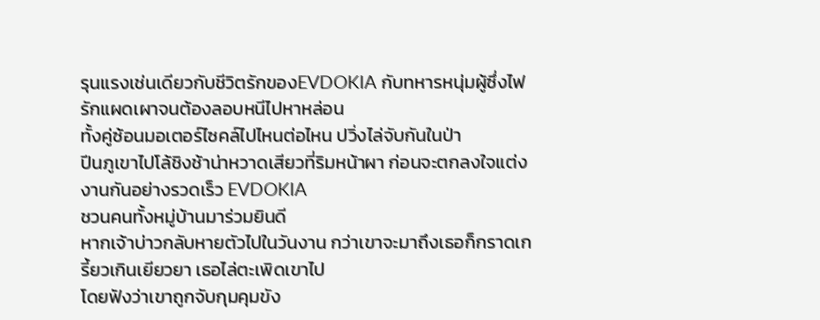รุนแรงเช่นเดียวกับชีวิตรักของEVDOKIA กับทหารหนุ่มผู้ซึ่งไฟรักแผดเผาจนต้องลอบหนีไปหาหล่อน
ทั้งคู่ซ้อนมอเตอร์ไซคล์ไปไหนต่อไหน ปวิ่งไล่จับกันในป่า
ปีนภูเขาไปโล้ชิงช้าน่าหวาดเสียวที่ริมหน้าผา ก่อนจะตกลงใจแต่งงานกันอย่างรวดเร็ว EVDOKIA
ชวนคนทั้งหมู่บ้านมาร่วมยินดี
หากเจ้าบ่าวกลับหายตัวไปในวันงาน กว่าเขาจะมาถึงเธอก็กราดเกรี้ยวเกินเยียวยา เธอไล่ตะเพิดเขาไป
โดยฟังว่าเขาถูกจับกุมคุมขัง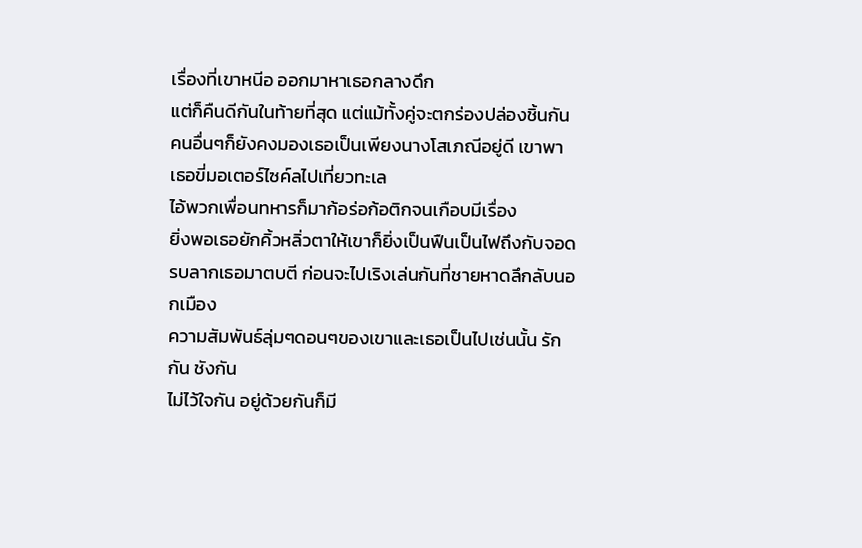เรื่องที่เขาหนีอ ออกมาหาเธอกลางดึก
แต่ก็คืนดีกันในท้ายที่สุด แต่แม้ทั้งคู่จะตกร่องปล่องชิ้นกัน
คนอื่นๆก็ยังคงมองเธอเป็นเพียงนางโสเภณีอยู่ดี เขาพาเธอขี่มอเตอร์ไซค์ลไปเที่ยวทะเล
ไอ้พวกเพื่อนทหารก็มาก้อร่อก้อติกจนเกือบมีเรื่อง
ยิ่งพอเธอยักคิ้วหลิ่วตาให้เขาก็ยิ่งเป็นฟืนเป็นไฟถึงกับจอดรบลากเธอมาตบตี ก่อนจะไปเริงเล่นกันที่ชายหาดลึกลับนอกเมือง
ความสัมพันธ์ลุ่มๆดอนๆของเขาและเธอเป็นไปเช่นนั้น รักกัน ชังกัน
ไม่ไว้ใจกัน อยู่ด้วยกันก็มี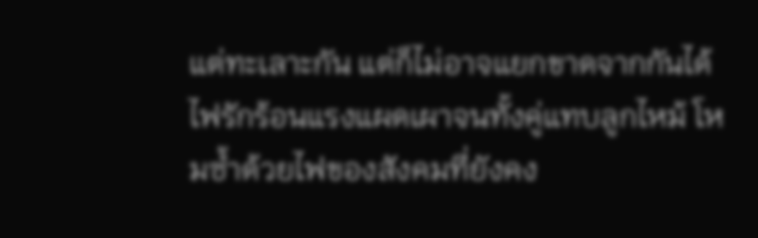แต่ทะเลาะกัน แต่ก็ไม่อาจแยกขาดจากกันได้
ไฟรักร้อนแรงแผดเผาจนทั้งคู่แทบลูกไหม้ โหมซ้ำด้วยไฟของสังคมที่ยังคง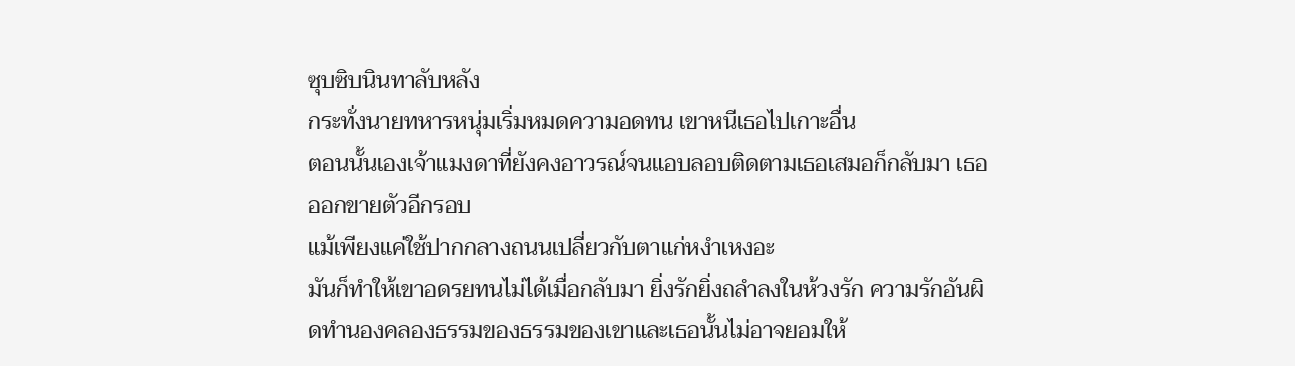ซุบซิบนินทาลับหลัง
กระทั่งนายทหารหนุ่มเริ่มหมดความอดทน เขาหนีเธอไปเกาะอื่น
ตอนนั้นเองเจ้าแมงดาที่ยังคงอาวรณ์จนแอบลอบติดตามเธอเสมอก็กลับมา เธอออกขายตัวอีกรอบ
แม้เพียงแค่ใช้ปากกลางถนนเปลี่ยวกับตาแก่หงำเหงอะ
มันก็ทำให้เขาอดรยทนไม่ได้เมื่อกลับมา ยิ่งรักยิ่งถลำลงในห้วงรัก ความรักอันผิดทำนองคลองธรรมของธรรมของเขาและเธอนั้นไม่อาจยอมให้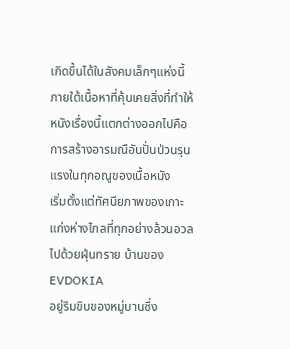เกิดขึ้นได้ในสังคมเล็กๆแห่งนี้
ภายใต้เนื้อหาที่คุ้นเคยสิ่งที่ทำให้หนังเรื่องนี้แตกต่างออกไปคือการสร้างอารมณือันปั่นป่วนรุนแรงในทุกอณูของเนื้อหนัง
เริ่มตั้งแต่ทัศนียภาพของเกาะแก่งห่างไกลที่ทุกอย่างล้วนอวลไปด้วยฝุ่นทราย บ้านของEVDOKIA
อยู่ริมขิบของหมู่บานซึ่ง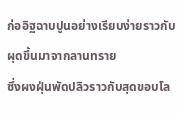ก่ออิฐฉาบปูนอย่างเรียบง่ายราวกับผุดขึ้นมาจากลานทราย
ซึ่งผงฝุ่นพัดปลิวราวกับสุดขอบโล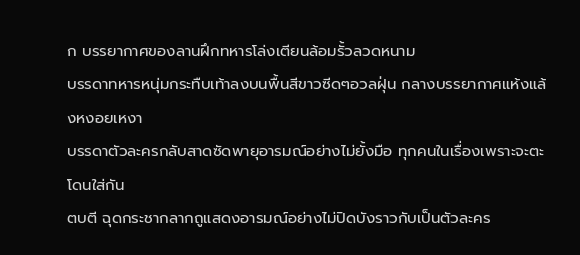ก บรรยากาศของลานฝึกทหารโล่งเตียนล้อมรั้วลวดหนาม
บรรดาทหารหนุ่มกระทืบเท้าลงบนพื้นสีขาวซีดๆอวลฝุ่น กลางบรรยากาศแห้งแล้งหงอยเหงา
บรรดาตัวละครกลับสาดซัดพายุอารมณ์อย่างไม่ยั้งมือ ทุกคนในเรื่องเพราะจะตะโดนใส่กัน
ตบตี ฉุดกระชากลากถูแสดงอารมณ์อย่างไม่ปิดบังราวกับเป็นตัวละคร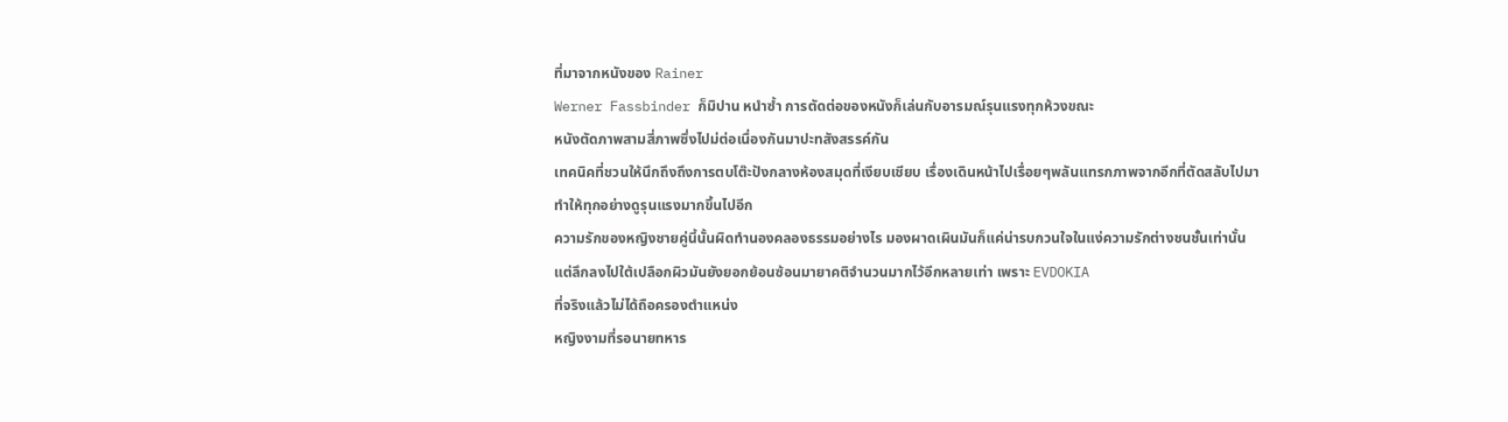ที่มาจากหนังของ Rainer
Werner Fassbinder ก็มิปาน หนำซ้ำ การตัดต่อของหนังก็เล่นกับอารมณ์รุนแรงทุกห้วงขณะ
หนังตัดภาพสามสี่ภาพซึ่งไปม่ต่อเนื่องกันมาปะทสังสรรค์กัน
เทคนิคที่ชวนให้นึกถึงถึงการตบโต๊ะปังกลางห้องสมุดที่เงียบเชียบ เรื่องเดินหน้าไปเรื่อยๆพลันแทรกภาพจากอีกที่ตัดสลับไปมา
ทำให้ทุกอย่างดูรุนแรงมากขึ้นไปอีก
ความรักของหญิงชายคู่นี้นั้นผิดทำนองคลองธรรมอย่างไร มองผาดเผินมันก็แค่น่ารบกวนใจในแง่ความรักต่างชนชั้นเท่านั้น
แต่ลึกลงไปใต้เปลือกผิวมันยังยอกย้อนซ้อนมายาคติจำนวนมากไว้อีกหลายเท่า เพราะ EVDOKIA
ที่จริงแล้วไม่ได้ถือครองตำแหน่ง
หญิงงามที่รอนายทหาร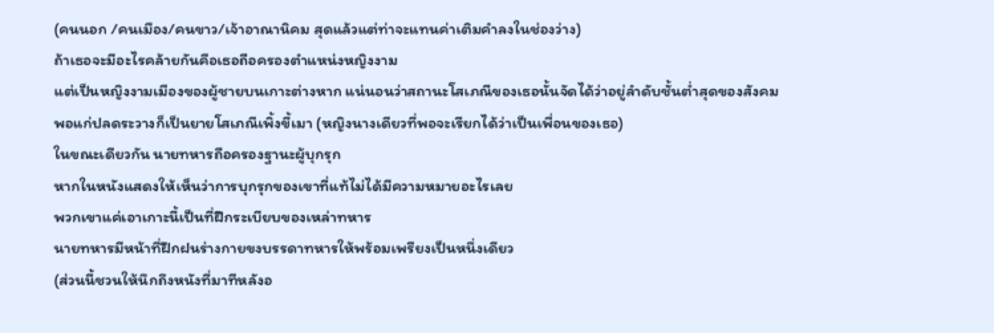(คนนอก /คนเมือง/คนขาว/เจ้าอาณานิคม สุดแล้วแต่ท่าจะแทนค่าเติมคำลงในช่องว่าง)
ถ้าเธอจะมีอะไรคล้ายกันคือเธอถือครองตำแหน่งหญิงงาม
แต่เป็นหญิงงามเมืองของผู้ชายบนเกาะต่างหาก แน่นอนว่าสถานะโสเภณีของเธอนั้นจัดได้ว่าอยู่ลำดับชั้นต่ำสุดของสังคม
พอแก่ปลดระวางก็เป็นยายโสเภณีเพิ้งขี้เมา (หญิงนางเดียวที่พอจะเรียกได้ว่าเป็นเพื่อนของเธอ)
ในขณะเดียวกัน นายทหารถือครองฐานะผู้บุกรุก
หากในหนังแสดงให้เห็นว่าการบุกรุกของเขาที่แท้ไม่ได้มีความหมายอะไรเลย
พวกเขาแค่เอาเกาะนี้เป็นที่ฝึกระเบียบของเหล่าทหาร
นายทหารมีหน้าที่ฝึกฝนร่างกายขงบรรดาทหารให้พร้อมเพรียงเป็นหนึ่งเดียว
(ส่วนนี้ชวนให้นึกถึงหนังที่มาทีหลังอ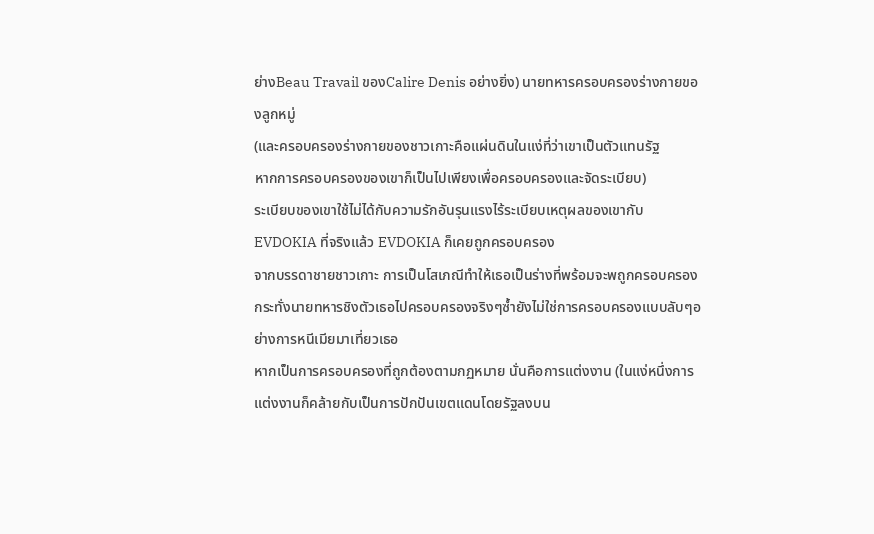ย่างBeau Travail ของCalire Denis อย่างยิ่ง) นายทหารครอบครองร่างกายของลูกหมู่
(และครอบครองร่างกายของชาวเกาะคือแผ่นดินในแง่ที่ว่าเขาเป็นตัวแทนรัฐ
หากการครอบครองของเขาก็เป็นไปเพียงเพื่อครอบครองและจัดระเบียบ)
ระเบียบของเขาใช้ไม่ได้กับความรักอันรุนแรงไร้ระเบียบเหตุผลของเขากับEVDOKIA ที่จริงแล้ว EVDOKIA ก็เคยถูกครอบครอง
จากบรรดาชายชาวเกาะ การเป็นโสเภณีทำให้เธอเป็นร่างที่พร้อมจะพถูกครอบครอง
กระทั่งนายทหารชิงตัวเธอไปครอบครองจริงๆซ้ำยังไม่ใช่การครอบครองแบบลับๆอย่างการหนีเมียมาเที่ยวเธอ
หากเป็นการครอบครองที่ถูกต้องตามกฏหมาย นั่นคือการแต่งงาน (ในแง่หนึ่งการแต่งงานก็คล้ายกับเป็นการปักปันเขตแดนโดยรัฐลงบน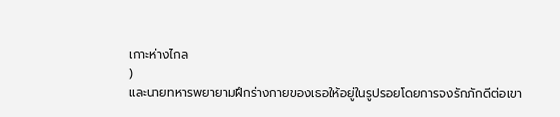เกาะห่างไกล
)
และนายทหารพยายามฝึกร่างกายของเธอให้อยู่ในรูปรอยโดยการจงรักภักดีต่อเขา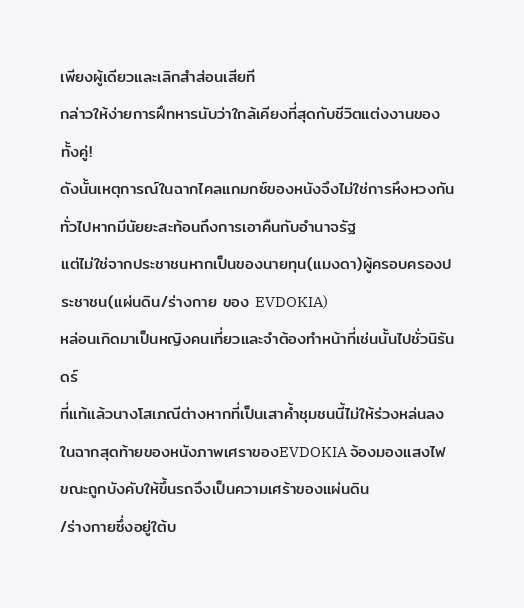เพียงผู้เดียวและเลิกสำส่อนเสียที
กล่าวให้ง่ายการฝึทหารนับว่าใกล้เคียงที่สุดกับชีวิตแต่งงานของทั้งคู่!
ดังนั้นเหตุการณ์ในฉากไคลแกมกซ์ของหนังจึงไม่ใช่การหึงหวงกันทั่วไปหากมีนัยยะสะท้อนถึงการเอาคืนกับอำนาจรัฐ
แต่ไม่ใช่จากประชาชนหากเป็นของนายทุน(แมงดา)ผู้ครอบครองประชาชน(แผ่นดิน/ร่างกาย ของ EVDOKIA)
หล่อนเกิดมาเป็นหญิงคนเที่ยวและจำต้องทำหน้าที่เช่นนั้นไปชั่วนิรันดร์
ที่แท้แล้วนางโสเภณีต่างหากที่เป็นเสาค้ำชุมชนนี้ไม่ให้ร่วงหล่นลง ในฉากสุดท้ายของหนังภาพเศราของEVDOKIA จ้องมองแสงไฟขณะถูกบังคับให้ขึ้นรถจึงเป็นความเศร้าของแผ่นดิน
/ร่างกายซึ่งอยู่ใต้บ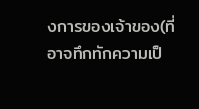งการของเจ้าของ(ที่อาจทึกทักความเป็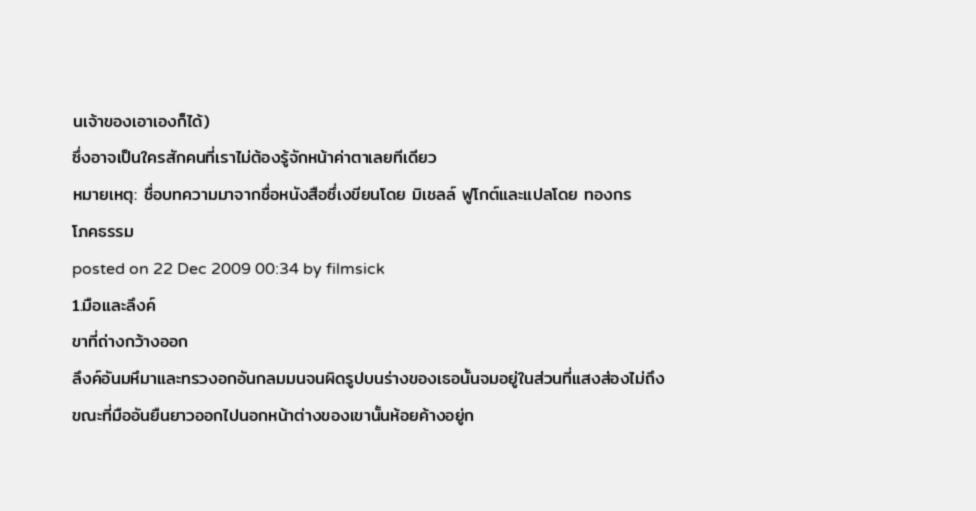นเจ้าของเอาเองก็ได้)
ซึ่งอาจเป็นใครสักคนที่เราไม่ต้องรู้จักหน้าค่าตาเลยทีเดียว
หมายเหตุ: ชื่อบทความมาจากชื่อหนังสือซึ่เงขียนโดย มิเชลล์ ฟูโกต์และแปลโดย ทองกร
โภคธรรม
posted on 22 Dec 2009 00:34 by filmsick
1.มือและลึงค์
ขาที่ถ่างกว้างออก
ลึงค์อันมหึมาและทรวงอกอันกลมมนจนผิดรูปบนร่างของเธอนั้นจมอยู่ในส่วนที่แสงส่องไม่ถึง
ขณะที่มืออันยืนยาวออกไปนอกหน้าต่างของเขานั้นห้อยค้างอยู่ก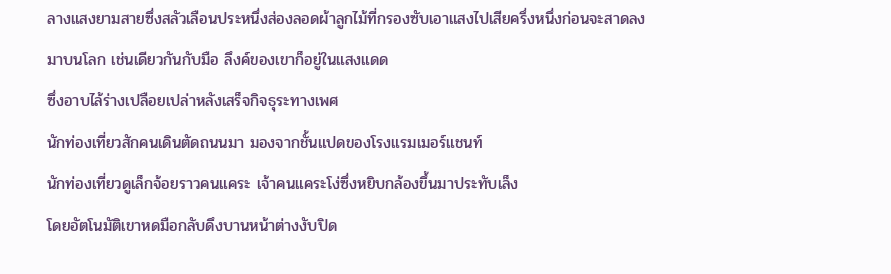ลางแสงยามสายซึ่งสลัวเลือนประหนึ่งส่องลอดผ้าลูกไม้ที่กรองซับเอาแสงไปเสียครึ่งหนึ่งก่อนจะสาดลงมาบนโลก เช่นเดียวกันกับมือ ลึงค์ของเขาก็อยู่ในแสงแดด
ซึ่งอาบไล้ร่างเปลือยเปล่าหลังเสร็จกิจธุระทางเพศ
นักท่องเที่ยวสักคนเดินตัดถนนมา มองจากชั้นแปดของโรงแรมเมอร์แชนท์
นักท่องเที่ยวดูเล็กจ้อยราวคนแคระ เจ้าคนแคระโง่ซึ่งหยิบกล้องขึ้นมาประทับเล็ง
โดยอัตโนมัติเขาหดมือกลับดึงบานหน้าต่างงับปิด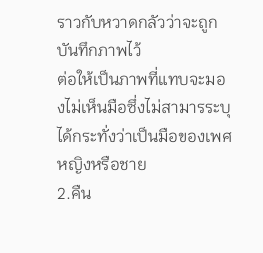ราวกับหวาดกลัวว่าจะถูกบันทึกภาพไว้
ต่อให้เป็นภาพที่แทบจะมองไม่เห็นมือซึ่งไม่สามารระบุได้กระทั่งว่าเป็นมือของเพศหญิงหรือชาย
2.คืน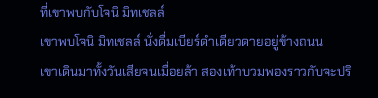ที่เขาพบกับโจนิ มิทเชลล์
เขาพบโจนิ มิทเชลล์ นั่งดื่มเบียร์ดำเดียวดายอยู่ข้างถนน
เขาเดินมาทั้งวันเสียจนเมื่อยล้า สองเท้าบวมพองราวกับจะปริ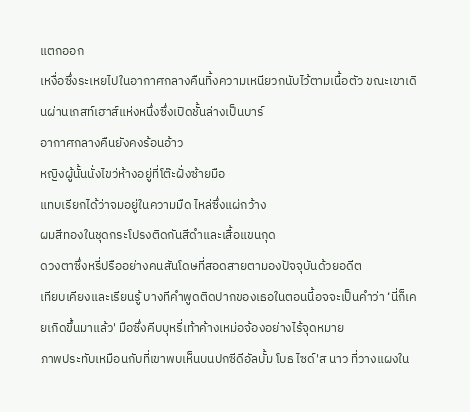แตกออก
เหงื่อซึ่งระเหยไปในอากาศกลางคืนทิ้งความเหนียวกนับไว้ตามเนื้อตัว ขณะเขาเดินผ่านเกสท์เฮาส์แห่งหนึ่งซึ่งเปิดชั้นล่างเป็นบาร์
อากาศกลางคืนยังคงร้อนอ้าว
หญิงผู้นั้นนั่งไขว่ห้างอยู่ที่โต๊ะฝั่งซ้ายมือ
แทบเรียกได้ว่าจมอยู่ในความมืด ไหล่ซึ่งแผ่กว้าง
ผมสีทองในชุดกระโปรงติดกันสีดำและเสื้อแขนกุด
ดวงตาซึ่งหรี่ปรืออย่างคนสันโดษที่สอดสายตามองปัจจุบันด้วยอดีต
เทียบเคียงและเรียนรู้ บางทีคำพูดติดปากของเธอในตอนนี้อจจะเป็นคำว่า ‘นี่ก็เคยเกิดขึ้นมาแล้ว' มือซึ่งคีบบุหรี่เท้าค้างเหม่อจ้องอย่างไร้จุดหมาย
ภาพประทับเหมือนกับที่เขาพบเห็นบนปกซีดีอัลบั้ม โบธ ไซด์'ส นาว ที่วางแผงใน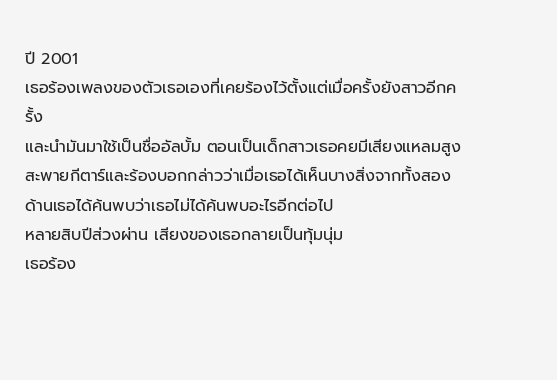ปี 2001
เธอร้องเพลงของตัวเธอเองที่เคยร้องไว้ตั้งแต่เมื่อครั้งยังสาวอีกครั้ง
และนำมันมาใช้เป็นชื่ออัลบั้ม ตอนเป็นเด็กสาวเธอคยมีเสียงแหลมสูงสะพายกีตาร์และร้องบอกกล่าวว่าเมื่อเธอได้เห็นบางสิ่งจากทั้งสองด้านเธอได้ค้นพบว่าเธอไม่ได้ค้นพบอะไรอีกต่อไป
หลายสิบปีส่วงผ่าน เสียงของเธอกลายเป็นทุ้มนุ่ม
เธอร้อง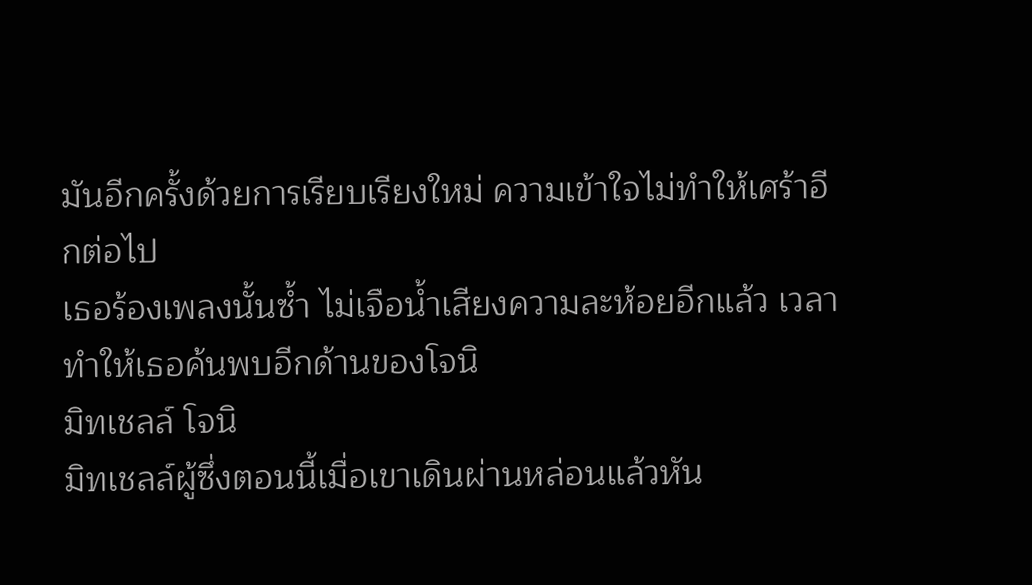มันอีกครั้งด้วยการเรียบเรียงใหม่ ความเข้าใจไม่ทำให้เศร้าอีกต่อไป
เธอร้องเพลงนั้นซ้ำ ไม่เจือน้ำเสียงความละห้อยอีกแล้ว เวลาทำให้เธอค้นพบอีกด้านของโจนิ
มิทเชลล์ โจนิ
มิทเชลล์ผู้ซึ่งตอนนี้เมื่อเขาเดินผ่านหล่อนแล้วหัน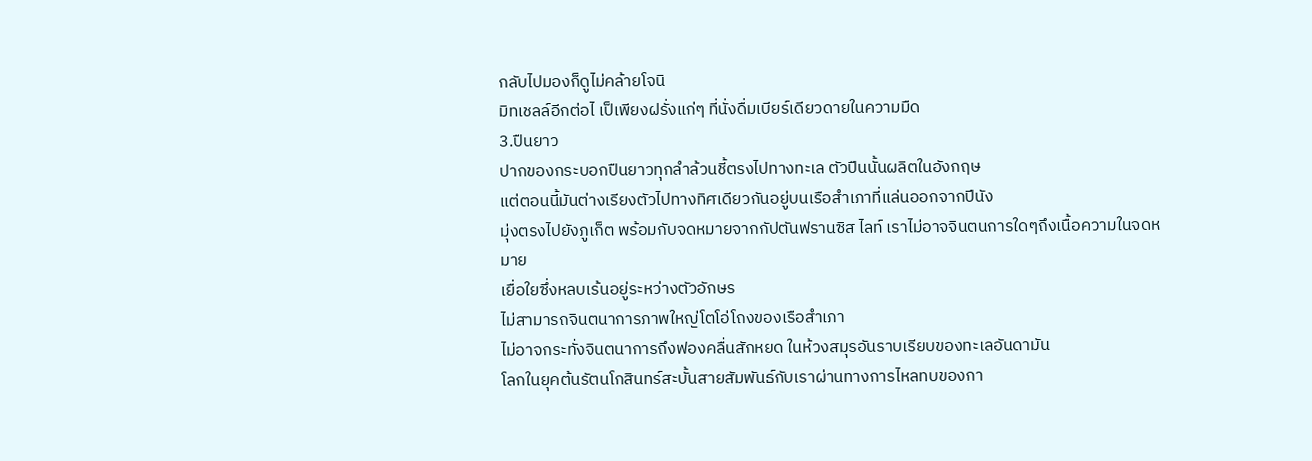กลับไปมองก็ดูไม่คล้ายโจนิ
มิทเชลล์อีกต่อไ เป็เพียงฝรั่งแก่ๆ ที่นั่งดื่มเบียร์เดียวดายในความมืด
3.ปืนยาว
ปากของกระบอกปืนยาวทุกลำล้วนชี้ตรงไปทางทะเล ตัวปืนนั้นผลิตในอังกฤษ
แต่ตอนนี้มันต่างเรียงตัวไปทางทิศเดียวกันอยู่บนเรือสำเภาที่แล่นออกจากปีนัง
มุ่งตรงไปยังภูเก็ต พร้อมกับจดหมายจากกัปตันฟรานซิส ไลท์ เราไม่อาจจินตนการใดๆถึงเนื้อความในจดหมาย
เยื่อใยซึ่งหลบเร้นอยู่ระหว่างตัวอักษร
ไม่สามารถจินตนาการภาพใหญ่โตโอ่โถงของเรือสำเภา
ไม่อาจกระทั่งจินตนาการถึงฟองคลื่นสักหยด ในห้วงสมุรอันราบเรียบของทะเลอันดามัน
โลกในยุคต้นรัตนโกสินทร์สะบั้นสายสัมพันธ์กับเราผ่านทางการไหลทบของกา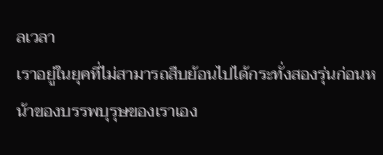ลเวลา
เราอยู่ในยุคที่ไม่สามารถสืบย้อนไปได้กระทั่งสองรุ่นก่อนหน้าของบรรพบุรุษของเราเอง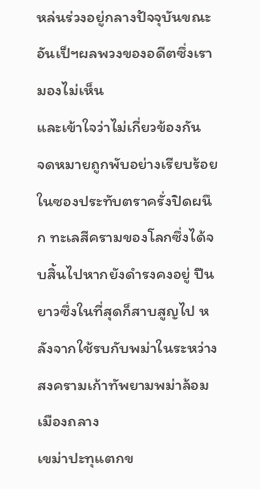หล่นร่วงอยู่กลางปัจจุบันขณะอันเป็ฯผลพวงของอดีตซึ่งเรามองไม่เห็น
และเข้าใจว่าไม่เกี่ยวข้องกัน
จดหมายถูกพับอย่างเรียบร้อยในซองประทับตราครั่งปิดผนึก ทะเลสีครามของโลกซึ่งได้จบสิ้นไปหากยังดำรงคงอยู่ ปืนยาวซึ่งในที่สุดก็สาบสูญไป หลังจากใช้รบกับพม่าในระหว่างสงครามเก้าทัพยามพม่าล้อมเมืองถลาง
เขม่าปะทุแตกข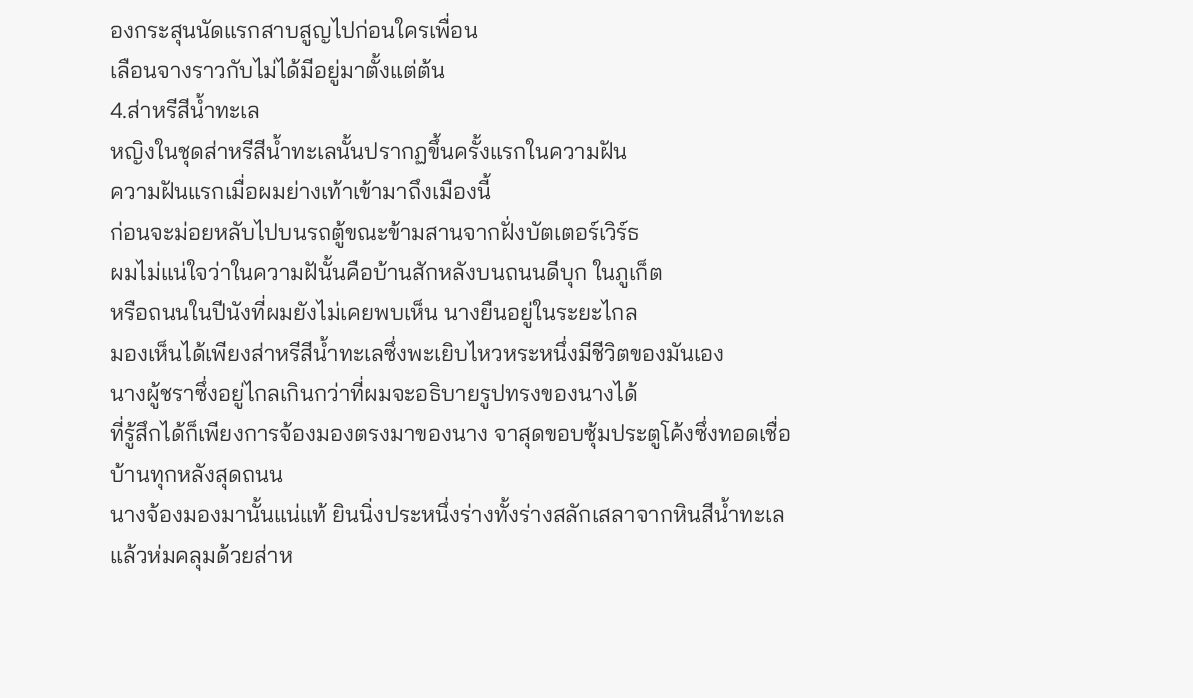องกระสุนนัดแรกสาบสูญไปก่อนใครเพื่อน
เลือนจางราวกับไม่ได้มีอยู่มาตั้งแต่ต้น
4.ส่าหรีสีน้ำทะเล
หญิงในชุดส่าหรีสีน้ำทะเลนั้นปรากฏขึ้นครั้งแรกในความฝัน
ความฝันแรกเมื่อผมย่างเท้าเข้ามาถึงเมืองนี้
ก่อนจะม่อยหลับไปบนรถตู้ขณะข้ามสานจากฝั่งบัตเตอร์เวิร์ธ
ผมไม่แน่ใจว่าในความฝันั้นคือบ้านสักหลังบนถนนดีบุก ในภูเก็ต
หรือถนนในปีนังที่ผมยังไม่เคยพบเห็น นางยืนอยู่ในระยะไกล
มองเห็นได้เพียงส่าหรีสีน้ำทะเลซึ่งพะเยิบไหวหระหนึ่งมีชีวิตของมันเอง
นางผู้ชราซึ่งอยู่ไกลเกินกว่าที่ผมจะอธิบายรูปทรงของนางได้
ที่รู้สึกได้ก็เพียงการจ้องมองตรงมาของนาง จาสุดขอบซุ้มประตูโค้งซึ่งทอดเชื่อบ้านทุกหลังสุดถนน
นางจ้องมองมานั้นแน่แท้ ยินนิ่งประหนึ่งร่างทั้งร่างสลักเสลาจากหินสีน้ำทะเล
แล้วห่มคลุมด้วยส่าห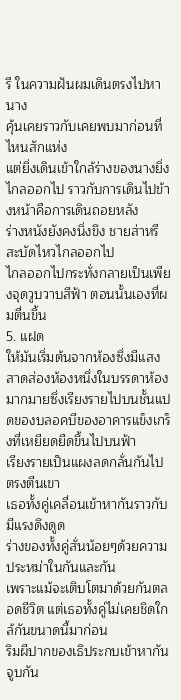รี ในความฝันผมเดินตรงไปหานาง
คุ้นเคยราวกับเคยพบมาก่อนที่ไหนสักแห่ง
แต่ยิ่งเดินเข้าใกล้ร่างของนางยิ่งไกลออกไป ราวกับการเดินไปข้างหน้าคือการเดินถอยหลัง
ร่างหนังยังคงนิ่งขึง ชายส่าหรีสะบัดไหวไกลออกไป
ไกลออกไปกระทั่งกลายเป็นเพียงจุดวูบวาบสีฟ้า ตอนนั้นเองที่ผมตื่นขึ้น
5. แฝด
ให้มันเริ่มต้นจากห้องซึ่งมีแสงสาดส่องห้องหนึ่งในบรรดาห้องมากมายซึ่งเรียงรายไปบนชั้นแปดของบลอคบีของอาคารแข็งเกร็งที่เหยียดยืดขึ้นไปบนฟ้า
เรียงรายเป็นแผงลดกลั่นกันไปตรงตีนเขา
เธอทั้งคู่เคลื่อนเข้าหากันราวกับมีแรงดึงดูด
ร่างของทั้งคู่สั่นน้อยๆด้วยความประหม่าในกันและกัน
เพราะแม้จะเติบโตมาด้วยกันตลอดชีวิต แต่เธอทั้งคู่ไม่เคยชิดใกล้กันขนาดนี้มาก่อน
ริมผีปากของเธิประกบเข้าหากัน จูบกัน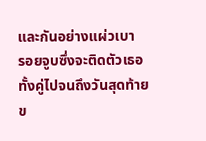และกันอย่างแผ่วเบา
รอยจูบซึ่งจะติดตัวเธอทั้งคู่ไปจนถึงวันสุดท้ายข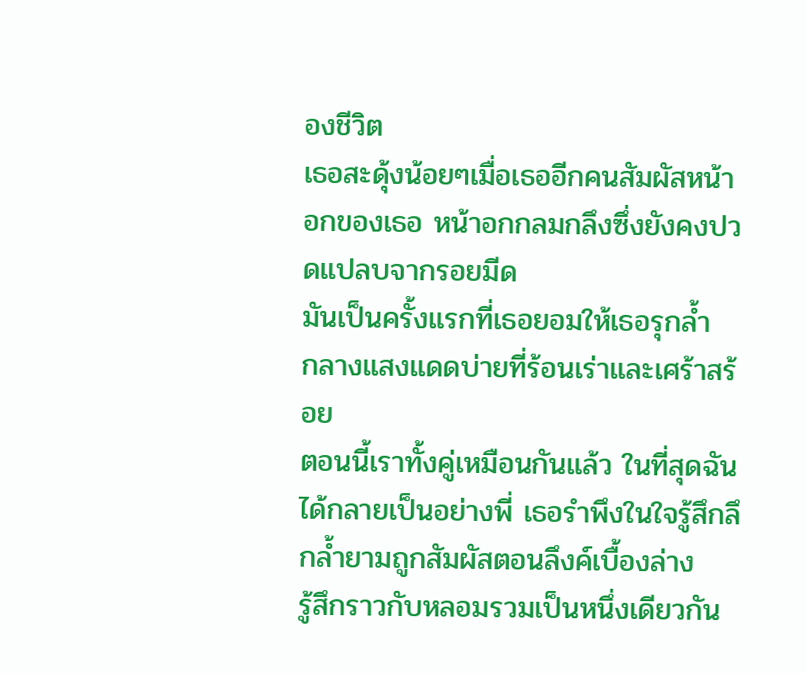องชีวิต
เธอสะดุ้งน้อยๆเมื่อเธออีกคนสัมผัสหน้าอกของเธอ หน้าอกกลมกลึงซึ่งยังคงปวดแปลบจากรอยมีด
มันเป็นครั้งแรกที่เธอยอมให้เธอรุกล้ำ
กลางแสงแดดบ่ายที่ร้อนเร่าและเศร้าสร้อย
ตอนนี้เราทั้งคู่เหมือนกันแล้ว ในที่สุดฉันได้กลายเป็นอย่างพี่ เธอรำพึงในใจรู้สึกลึกล้ำยามถูกสัมผัสตอนลึงค์เบื้องล่าง
รู้สึกราวกับหลอมรวมเป็นหนึ่งเดียวกัน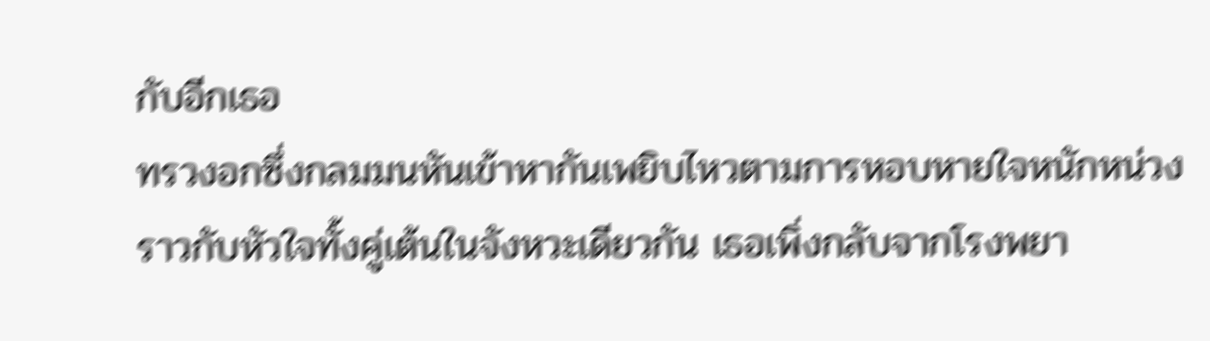กับอีกเธอ
ทรวงอกซึ่งกลมมนหันเข้าหากันเพยิบไหวตามการหอบหายใจหนักหน่วง
ราวกับหัวใจทั้งคู่เต้นในจังหวะเดียวกัน เธอเพิ่งกลับจากโรงพยา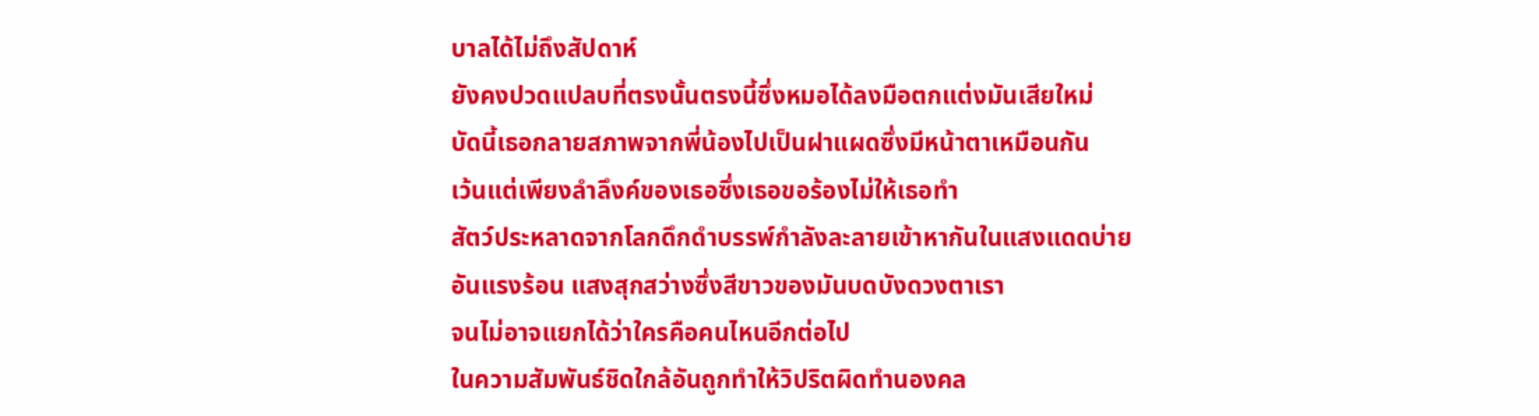บาลได้ไม่ถึงสัปดาห์
ยังคงปวดแปลบที่ตรงนั้นตรงนี้ซึ่งหมอได้ลงมือตกแต่งมันเสียใหม่
บัดนี้เธอกลายสภาพจากพี่น้องไปเป็นฝาแผดซึ่งมีหน้าตาเหมือนกัน
เว้นแต่เพียงลำลึงค์ของเธอซึ่งเธอขอร้องไม่ให้เธอทำ
สัตว์ประหลาดจากโลกดึกดำบรรพ์กำลังละลายเข้าหากันในแสงแดดบ่ายอันแรงร้อน แสงสุกสว่างซึ่งสีขาวของมันบดบังดวงตาเรา
จนไม่อาจแยกได้ว่าใครคือคนไหนอีกต่อไป
ในความสัมพันธ์ชิดใกล้อันถูกทำให้วิปริตผิดทำนองคล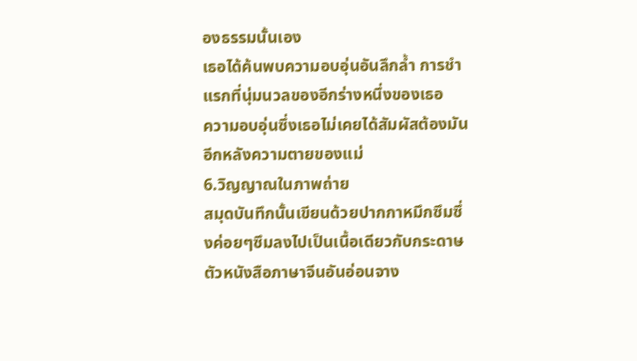องธรรมนั้นเอง
เธอได้ค้นพบความอบอุ่นอันลึกล้ำ การชำแรกที่นุ่มนวลของอีกร่างหนึ่งของเธอ
ความอบอุ่นซึ่งเธอไม่เคยได้สัมผัสต้องมันอีกหลังความตายของแม่
6.วิญญาณในภาพถ่าย
สมุดบันทึกนั้นเขียนด้วยปากกาหมึกซึมซึ่งค่อยๆซึมลงไปเป็นเนื้อเดียวกับกระดาษ
ตัวหนังสือภาษาจีนอันอ่อนจาง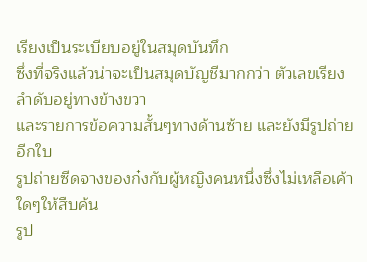เรียงเป็นระเบียบอยู่ในสมุดบันทึก
ซึ่งที่จริงแล้วน่าจะเป็นสมุดบัญชีมากกว่า ตัวเลขเรียงลำดับอยู่ทางข้างขวา
และรายการข้อความสั้นๆทางด้านซ้าย และยังมีรูปถ่ายอีกใบ
รูปถ่ายซีดจางของก๋งกับผู้หญิงคนหนึ่งซึ่งไม่เหลือเค้าใดๆให้สืบค้น
รูป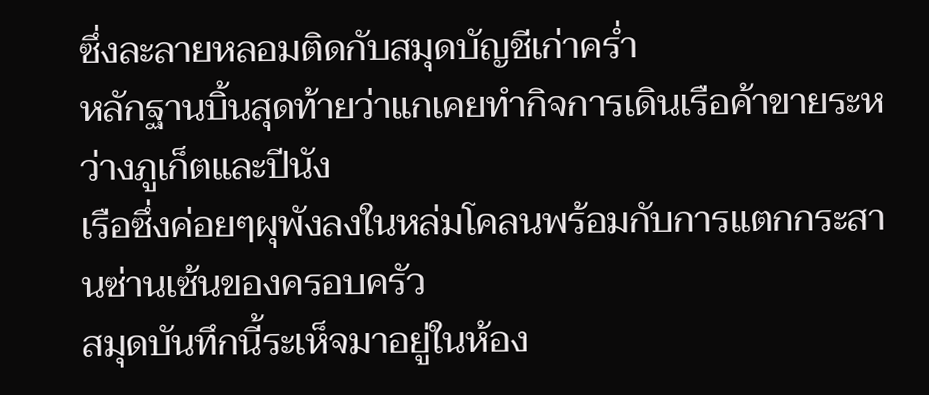ซึ่งละลายหลอมติดกับสมุดบัญชีเก่าคร่ำ
หลักฐานบิ้นสุดท้ายว่าแกเคยทำกิจการเดินเรือค้าขายระหว่างภูเก็ตและปีนัง
เรือซึ่งค่อยๆผุพังลงในหล่มโคลนพร้อมกับการแตกกระสานซ่านเซ้นของครอบครัว
สมุดบันทึกนี้ระเห็จมาอยู่ในห้อง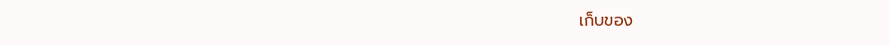เก็บของ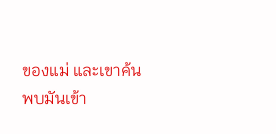ของแม่ และเขาค้นพบมันเข้า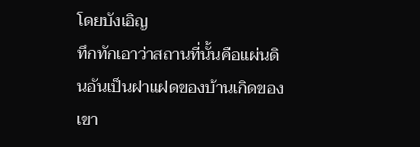โดยบังเอิญ
ทึกทักเอาว่าสถานที่นั้นคือแผ่นดินอันเป็นฝาแฝดของบ้านเกิดของเขา